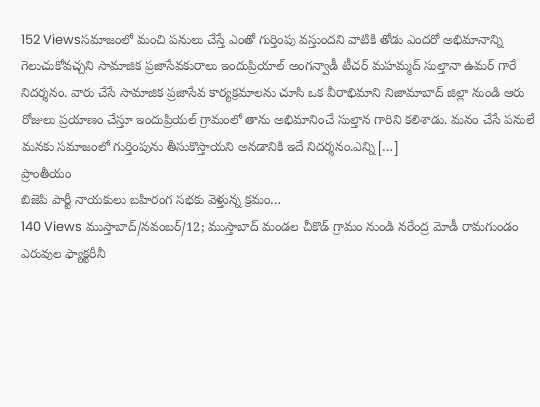152 Viewsసమాజంలో మంచి పనులు చేస్తే ఎంతో గుర్తింపు వస్తుందని వాటికి తోడు ఎందరో అభిమానాన్ని గెలుచుకోవచ్చని సామాజిక ప్రజాసేవకురాలు ఇందుప్రియాల్ అంగన్వాడీ టీచర్ మహమ్మద్ సుల్తానా ఉమర్ గారే నిదర్శనం. వారు చేసే సామాజిక ప్రజాసేవ కార్యక్రమాలను చూసి ఒక వీరాభిమాని నిజామాబాద్ జిల్లా నుండి ఆరు రోజులు ప్రయాణం చేస్తూ ఇందుప్రియల్ గ్రామంలో తాను అభిమానించే సుల్తాన గారిని కలిశాడు. మనం చేసే పనులే మనకు సమాజంలో గుర్తింపును తీసుకొస్తాయని అనడానికి ఇదే నిదర్శనం.ఎన్ని […]
ప్రాంతీయం
బిజెపి పార్టీ నాయకులు బహిరంగ సభకు వెళ్తున్న క్రమం…
140 Views ముస్తాబాద్/నవంబర్/12; ముస్తాబాద్ మండల చీకొడ్ గ్రామం నుండి నరేంద్ర మోడీ రామగుండం ఎరువుల ఫ్యాక్టరీనీ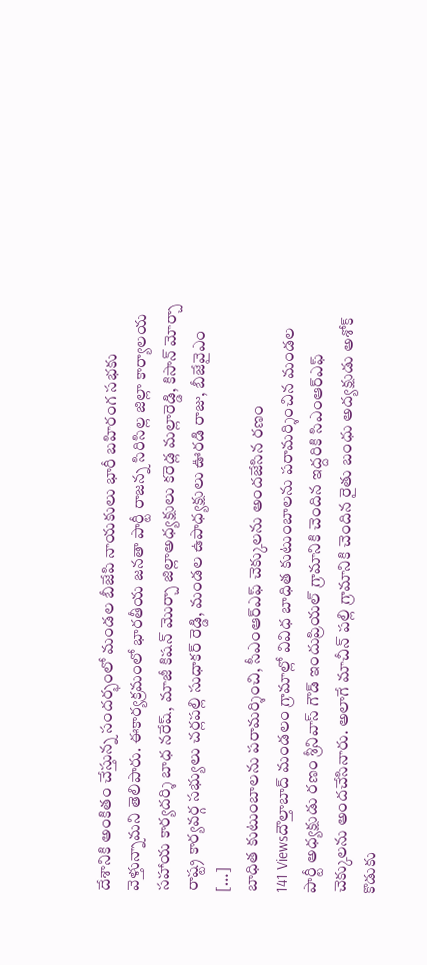దేశానికి అంకితం చేస్తున్న సందర్భంలో మండల బీజేపి నాయకులు భారీ బహిరంగ సభకు వెళ్తున్నామని తెలిపారు. ఈకార్యక్రమంలో భారతీయ జనతా పార్టీ రాజన్న సిరిసిల్ల జిల్లా కార్యాలయ సహాయ కార్యదర్శి బాధ నరేష్, మాజీ కిషన్ మొర్చా జిల్లాఅధ్యక్షులు కరెడ్ల మల్లారెడ్డి, కిసాన్ మోర్చా రాష్ట్ర కార్యవర్గ సభ్యులు చర్లపల్లి సుధాకర్ రెడ్డి, మండల ఉపాధ్యక్షులు ఊరడి రాజు, బీజేవైఎం […]
బాధిత కుటుంబాలను పరామర్శించి, సీఎంఆర్ఎఫ్ చెక్కులను అందజేసిన రణం
141 Viewsదౌల్తాబాద్ మండలం గ్రామాల్లో వివిధ బాధిత కుటుంబాలను పరామర్శించిన మండల పార్టీ అధ్యక్షుడు రణం శ్రీనివాస్ గౌడ్ ఇందుప్రియల్ గ్రామానికి చెందిన ఇద్దరికి సిఎంఆర్ఎఫ్ చెక్కులను అందచేసినారు. అలాగే మాచీన్ పల్లి గ్రామానికి చెందిన రైతు బంధు అద్యక్షుడు అశోక్ కొడుకు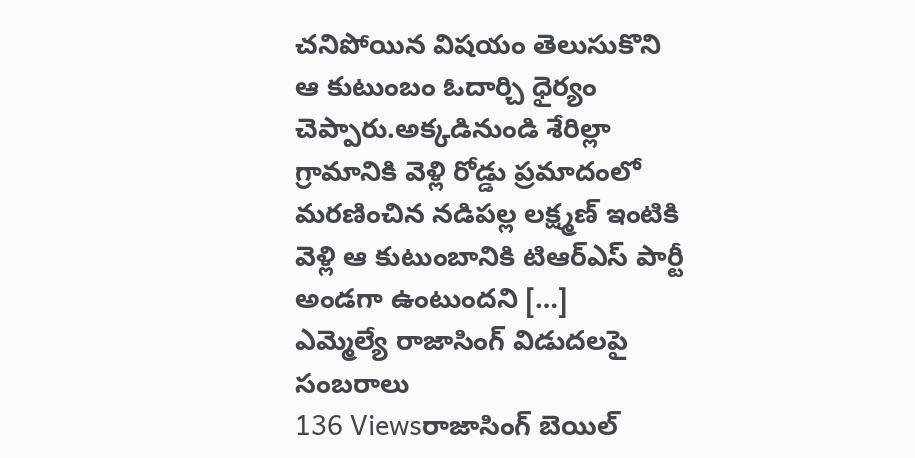చనిపోయిన విషయం తెలుసుకొని ఆ కుటుంబం ఓదార్చి ధైర్యం చెప్పారు.అక్కడినుండి శేరిల్లా గ్రామానికి వెళ్లి రోడ్డు ప్రమాదంలో మరణించిన నడిపల్ల లక్ష్మణ్ ఇంటికి వెళ్లి ఆ కుటుంబానికి టిఆర్ఎస్ పార్టీ అండగా ఉంటుందని […]
ఎమ్మెల్యే రాజాసింగ్ విడుదలపై సంబరాలు
136 Viewsరాజాసింగ్ బెయిల్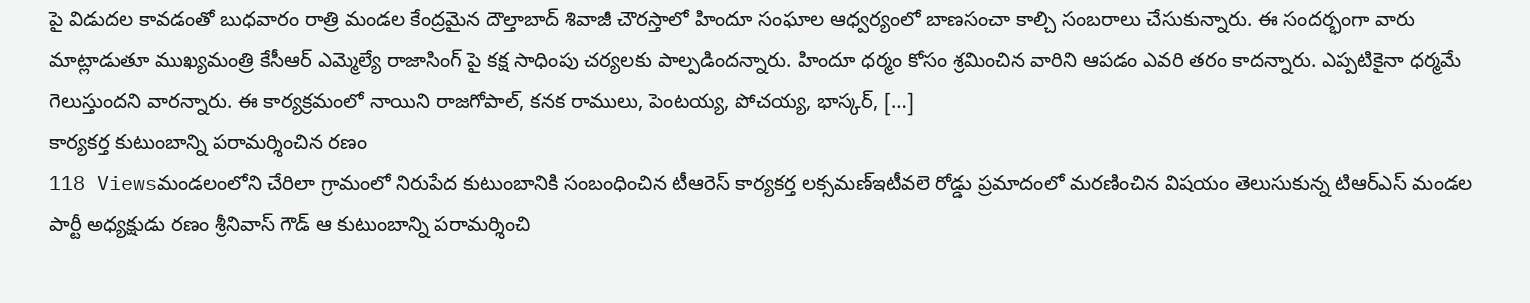పై విడుదల కావడంతో బుధవారం రాత్రి మండల కేంద్రమైన దౌల్తాబాద్ శివాజీ చౌరస్తాలో హిందూ సంఘాల ఆధ్వర్యంలో బాణసంచా కాల్చి సంబరాలు చేసుకున్నారు. ఈ సందర్భంగా వారు మాట్లాడుతూ ముఖ్యమంత్రి కేసీఆర్ ఎమ్మెల్యే రాజాసింగ్ పై కక్ష సాధింపు చర్యలకు పాల్పడిందన్నారు. హిందూ ధర్మం కోసం శ్రమించిన వారిని ఆపడం ఎవరి తరం కాదన్నారు. ఎప్పటికైనా ధర్మమే గెలుస్తుందని వారన్నారు. ఈ కార్యక్రమంలో నాయిని రాజగోపాల్, కనక రాములు, పెంటయ్య, పోచయ్య, భాస్కర్, […]
కార్యకర్త కుటుంబాన్ని పరామర్శించిన రణం
118 Viewsమండలంలోని చేరిలా గ్రామంలో నిరుపేద కుటుంబానికి సంబంధించిన టీఆరెస్ కార్యకర్త లక్సమణ్ఇటీవలె రోడ్డు ప్రమాదంలో మరణించిన విషయం తెలుసుకున్న టిఆర్ఎస్ మండల పార్టీ అధ్యక్షుడు రణం శ్రీనివాస్ గౌడ్ ఆ కుటుంబాన్ని పరామర్శించి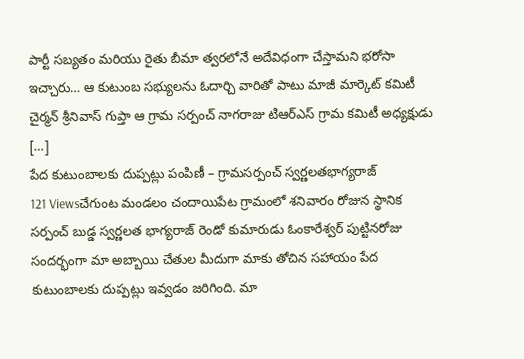పార్టీ సబ్యతం మరియు రైతు బీమా త్వరలోనే అదేవిధంగా చేస్తామని భరోసా ఇచ్చారు… ఆ కుటుంబ సభ్యులను ఓదార్చి వారితో పాటు మాజీ మార్కెట్ కమిటీ చైర్మన్ శ్రీనివాస్ గుప్తా ఆ గ్రామ సర్పంచ్ నాగరాజు టిఆర్ఎస్ గ్రామ కమిటీ అధ్యక్షుడు […]
పేద కుటుంబాలకు దుప్పట్లు పంపిణీ – గ్రామసర్పంచ్ స్వర్ణలతభాగ్యరాజ్
121 Viewsచేగుంట మండలం చందాయిపేట గ్రామంలో శనివారం రోజున స్థానిక సర్పంచ్ బుడ్డ స్వర్ణలత భాగ్యరాజ్ రెండో కుమారుడు ఓంకారేశ్వర్ పుట్టినరోజు సందర్భంగా మా అబ్బాయి చేతుల మీదుగా మాకు తోచిన సహాయం పేద కుటుంబాలకు దుప్పట్లు ఇవ్వడం జరిగింది. మా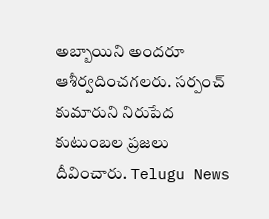అబ్బాయిని అందరూ ఆశీర్వదించగలరు. సర్పంచ్ కుమారుని నిరుపేద కుటుంబల ప్రజలు దీవించారు. Telugu News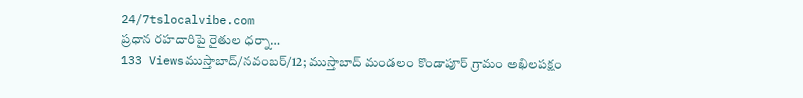24/7tslocalvibe.com
ప్రధాన రహదారిపై రైతుల ధర్నా…
133 Viewsముస్తాబాద్/నవంబర్/12; ముస్తాబాద్ మండలం కొండాపూర్ గ్రామం అఖిలపక్షం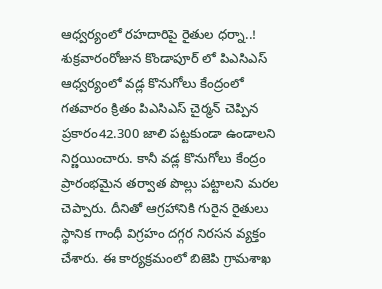ఆధ్వర్యంలో రహదారిపై రైతుల ధర్నా..! శుక్రవారంరోజున కొండాపూర్ లో పిఎసిఎస్ ఆధ్వర్యంలో వడ్ల కొనుగోలు కేంద్రంలో గతవారం క్రితం పిఎసిఎస్ చైర్మన్ చెప్పిన ప్రకారం42.300 జాలి పట్టకుండా ఉండాలని నిర్ణయించారు. కానీ వడ్ల కొనుగోలు కేంద్రం ప్రారంభమైన తర్వాత పొల్లు పట్టాలని మరల చెప్పారు. దీనితో ఆగ్రహానికి గురైన రైతులు స్థానిక గాంధీ విగ్రహం దగ్గర నిరసన వ్యక్తం చేశారు. ఈ కార్యక్రమంలో బిజెపి గ్రామశాఖ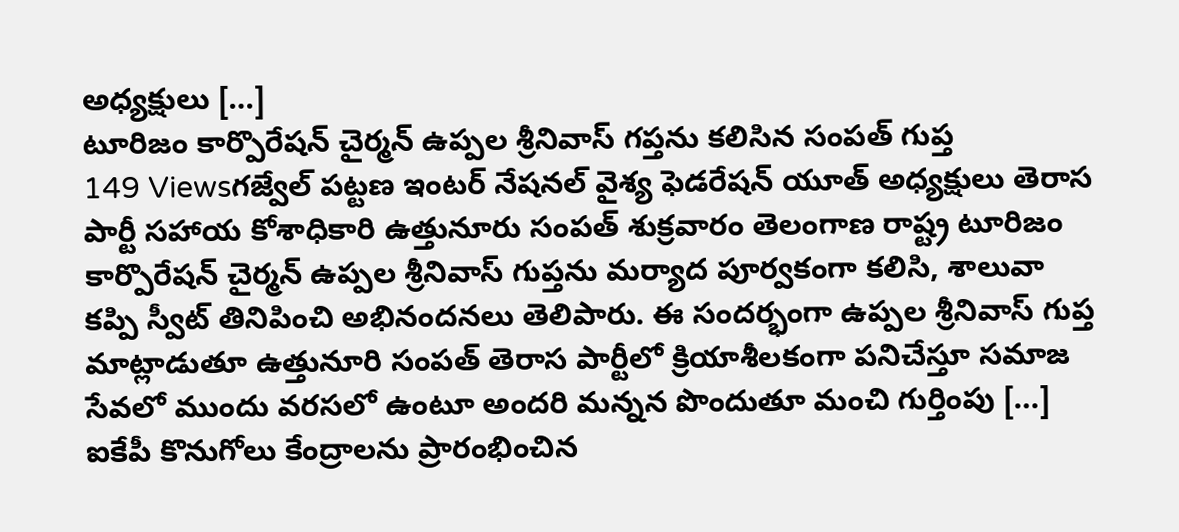అధ్యక్షులు […]
టూరిజం కార్పొరేషన్ చైర్మన్ ఉప్పల శ్రీనివాస్ గప్తను కలిసిన సంపత్ గుప్త
149 Viewsగజ్వేల్ పట్టణ ఇంటర్ నేషనల్ వైశ్య ఫెడరేషన్ యూత్ అధ్యక్షులు తెరాస పార్టీ సహాయ కోశాధికారి ఉత్తునూరు సంపత్ శుక్రవారం తెలంగాణ రాష్ట్ర టూరిజం కార్పొరేషన్ చైర్మన్ ఉప్పల శ్రీనివాస్ గుప్తను మర్యాద పూర్వకంగా కలిసి, శాలువా కప్పి స్వీట్ తినిపించి అభినందనలు తెలిపారు. ఈ సందర్భంగా ఉప్పల శ్రీనివాస్ గుప్త మాట్లాడుతూ ఉత్తునూరి సంపత్ తెరాస పార్టీలో క్రియాశీలకంగా పనిచేస్తూ సమాజ సేవలో ముందు వరసలో ఉంటూ అందరి మన్నన పొందుతూ మంచి గుర్తింపు […]
ఐకేపీ కొనుగోలు కేంద్రాలను ప్రారంభించిన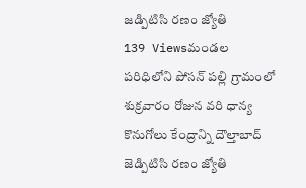జడ్పిటిసి రణం జ్యోతి
139 Viewsమండల పరిధిలోని పోసన్ పల్లి గ్రామంలో శుక్రవారం రోజున వరి ధాన్య కొనుగోలు కేంద్రాన్ని దౌల్తాబాద్ జెడ్పిటిసి రణం జ్యోతి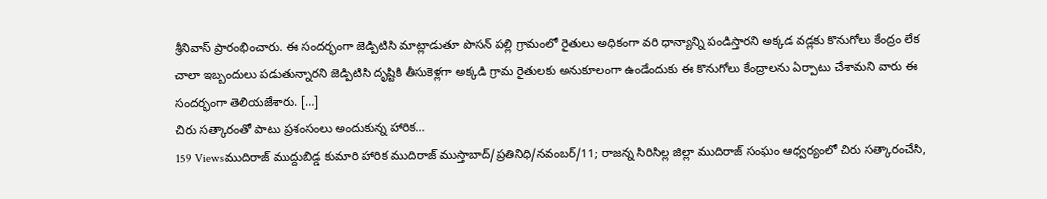శ్రీనివాస్ ప్రారంభించారు. ఈ సందర్భంగా జెడ్పిటిసి మాట్లాడుతూ పొసన్ పల్లి గ్రామంలో రైతులు అధికంగా వరి ధాన్యాన్ని పండిస్తారని అక్కడ వడ్లకు కొనుగోలు కేంద్రం లేక చాలా ఇబ్బందులు పడుతున్నారని జెడ్పిటిసి దృష్టికి తీసుకెళ్లగా అక్కడి గ్రామ రైతులకు అనుకూలంగా ఉండేందుకు ఈ కొనుగోలు కేంద్రాలను ఏర్పాటు చేశామని వారు ఈ సందర్భంగా తెలియజేశారు. […]
చిరు సత్కారంతో పాటు ప్రశంసంలు అందుకున్న హారిక…
159 Viewsముదిరాజ్ ముద్దుబిడ్డ కుమారి హారిక ముదిరాజ్ ముస్తాబాద్/ప్రతినిధి/నవంబర్/11; రాజన్న సిరిసిల్ల జిల్లా ముదిరాజ్ సంఘం ఆధ్వర్యంలో చిరు సత్కారంచేసి,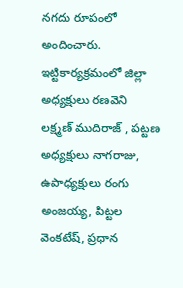నగదు రూపంలో అందించారు. ఇట్టికార్యక్రమంలో జిల్లా అధ్యక్షులు రణవెని లక్ష్మణ్ ముదిరాజ్ , పట్టణ అధ్యక్షులు నాగరాజు, ఉపాధ్యక్షులు రంగు అంజయ్య, పిట్టల వెంకటేష్, ప్రధాన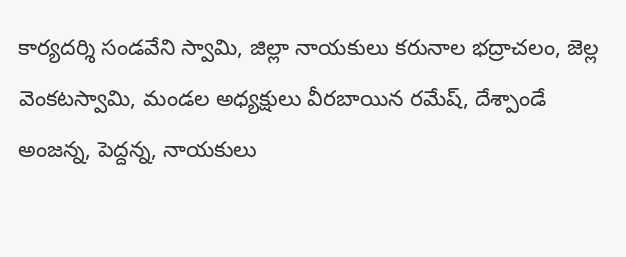కార్యదర్శి సండవేని స్వామి, జిల్లా నాయకులు కరునాల భద్రాచలం, జెల్ల వెంకటస్వామి, మండల అధ్యక్షులు వీరబాయిన రమేష్, దేశ్పాండే అంజన్న, పెద్దన్న, నాయకులు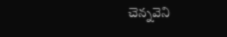చెన్నవెని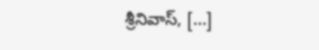శ్రీనివాస్, […]